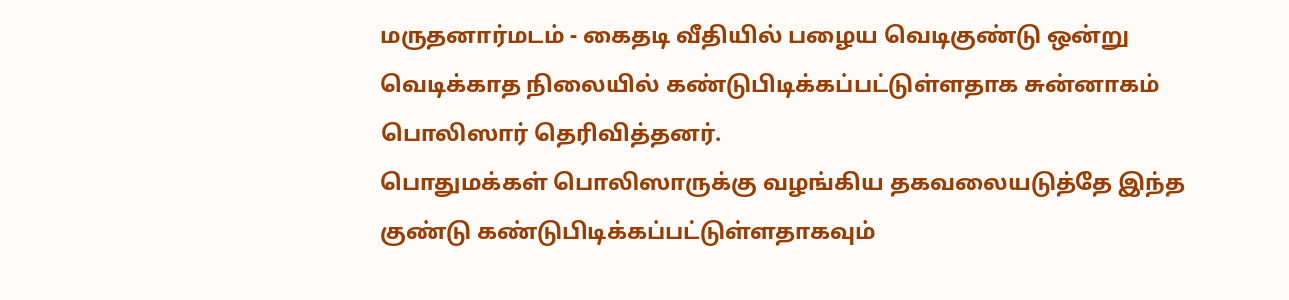மருதனார்மடம் - கைதடி வீதியில் பழைய வெடிகுண்டு ஒன்று வெடிக்காத நிலையில் கண்டுபிடிக்கப்பட்டுள்ளதாக சுன்னாகம் பொலிஸார் தெரிவித்தனர்.
பொதுமக்கள் பொலிஸாருக்கு வழங்கிய தகவலையடுத்தே இந்த குண்டு கண்டுபிடிக்கப்பட்டுள்ளதாகவும்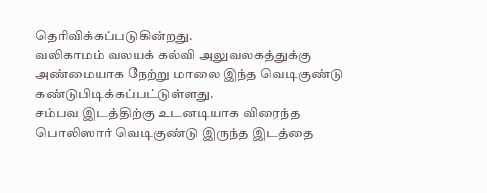தெரிவிக்கப்படுகின்றது.
வலிகாமம் வலயக் கல்வி அலுவலகத்துக்கு அண்மையாக நேற்று மாலை இந்த வெடிகுண்டு கண்டுபிடிக்கப்பட்டுள்ளது.
சம்பவ இடத்திற்கு உடனடியாக விரைந்த பொலிஸார் வெடிகுண்டு இருந்த இடத்தை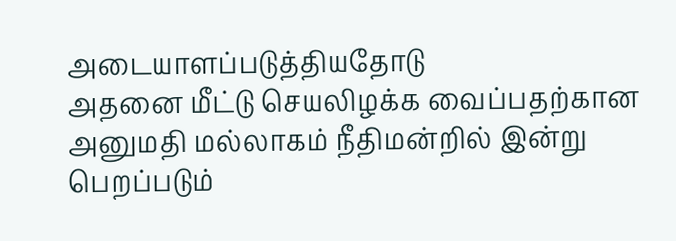அடையாளப்படுத்தியதோடு
அதனை மீட்டு செயலிழக்க வைப்பதற்கான அனுமதி மல்லாகம் நீதிமன்றில் இன்று பெறப்படும்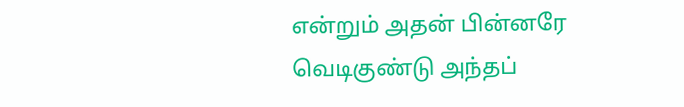என்றும் அதன் பின்னரே வெடிகுண்டு அந்தப்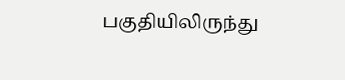பகுதியிலிருந்து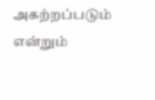அகற்றப்படும் என்றும்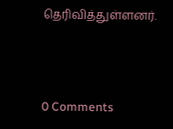தெரிவித்துள்ளனர்.



0 Comments